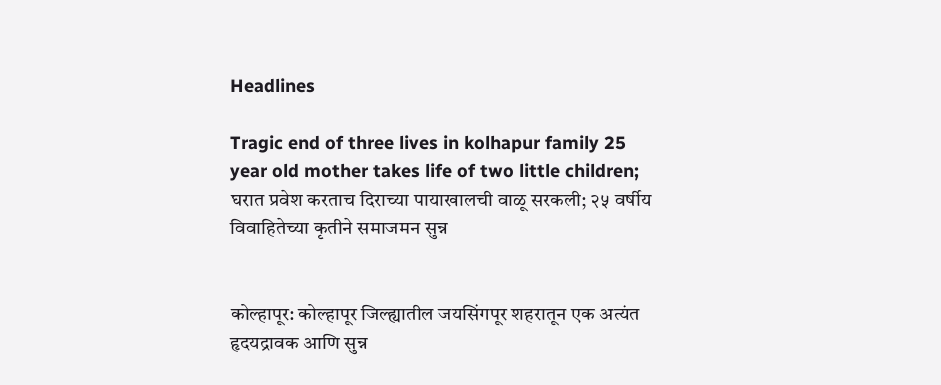Headlines

Tragic end of three lives in kolhapur family 25 year old mother takes life of two little children; घरात प्रवेश करताच दिराच्या पायाखालची वाळू सरकली; २५ वर्षीय विवाहितेच्या कृतीने समाजमन सुन्न


कोल्हापूर: कोल्हापूर जिल्ह्यातील जयसिंगपूर शहरातून एक अत्यंत हृदयद्रावक आणि सुन्न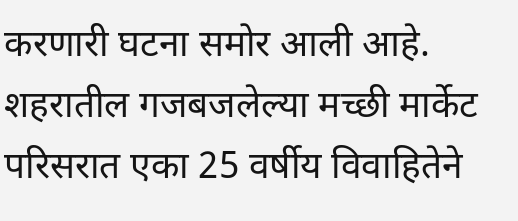करणारी घटना समोर आली आहे. शहरातील गजबजलेल्या मच्छी मार्केट परिसरात एका 25 वर्षीय विवाहितेने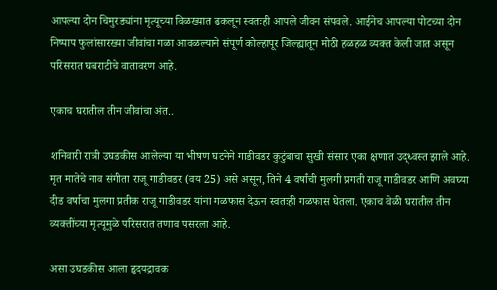आपल्या दोन चिमुरड्यांना मृत्यूच्या विळख्यात ढकलून स्वतःही आपले जीवन संपवले. आईनेच आपल्या पोटच्या दोन निष्पाप फुलांसारख्या जीवांचा गळा आवळल्याने संपूर्ण कोल्हापूर जिल्ह्यातून मोठी हळहळ व्यक्त केली जात असून परिसरात घबराटीचे वातावरण आहे.

एकाच घरातील तीन जीवांचा अंत..

शनिवारी रात्री उघडकीस आलेल्या या भीषण घटनेने गाडीवडर कुटुंबाचा सुखी संसार एका क्षणात उद्ध्वस्त झाले आहे. मृत मातेचे नाव संगीता राजू गाडीवडर (वय 25) असे असून, तिने 4 वर्षांची मुलगी प्रगती राजू गाडीवडर आणि अवघ्या दीड वर्षाचा मुलगा प्रतीक राजू गाडीवडर यांना गळफास देऊन स्वतःही गळफास घेतला. एकाच वेळी घरातील तीन व्यक्तींच्या मृत्यूमुळे परिसरात तणाव पसरला आहे.

असा उघडकीस आला हृदयद्रावक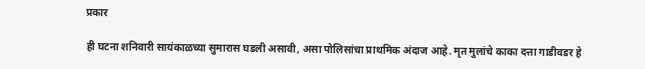प्रकार

ही घटना शनिवारी सायंकाळच्या सुमारास घडली असावी, असा पोलिसांचा प्राथमिक अंदाज आहे. मृत मुलांचे काका दत्ता गाडीवडर हे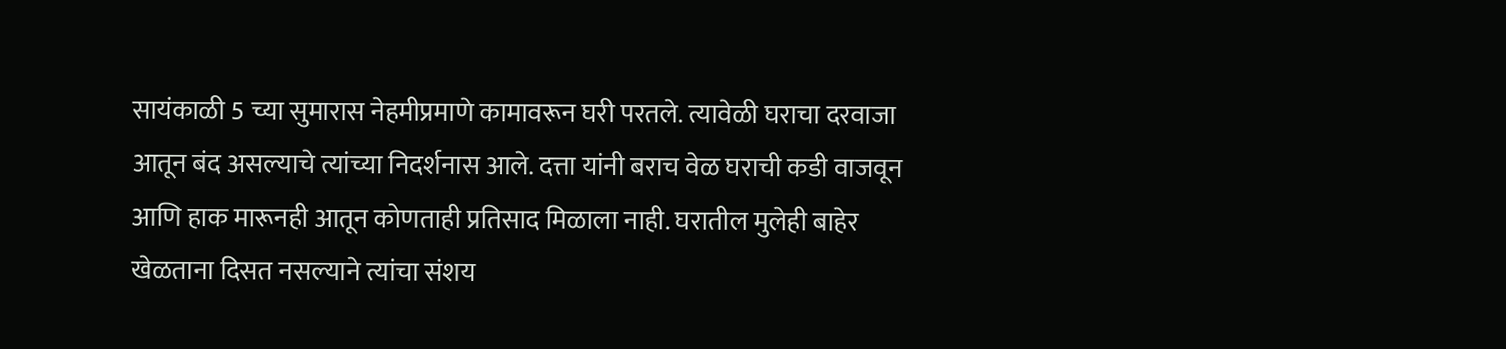सायंकाळी 5 च्या सुमारास नेहमीप्रमाणे कामावरून घरी परतले. त्यावेळी घराचा दरवाजा आतून बंद असल्याचे त्यांच्या निदर्शनास आले. दत्ता यांनी बराच वेळ घराची कडी वाजवून आणि हाक मारूनही आतून कोणताही प्रतिसाद मिळाला नाही. घरातील मुलेही बाहेर खेळताना दिसत नसल्याने त्यांचा संशय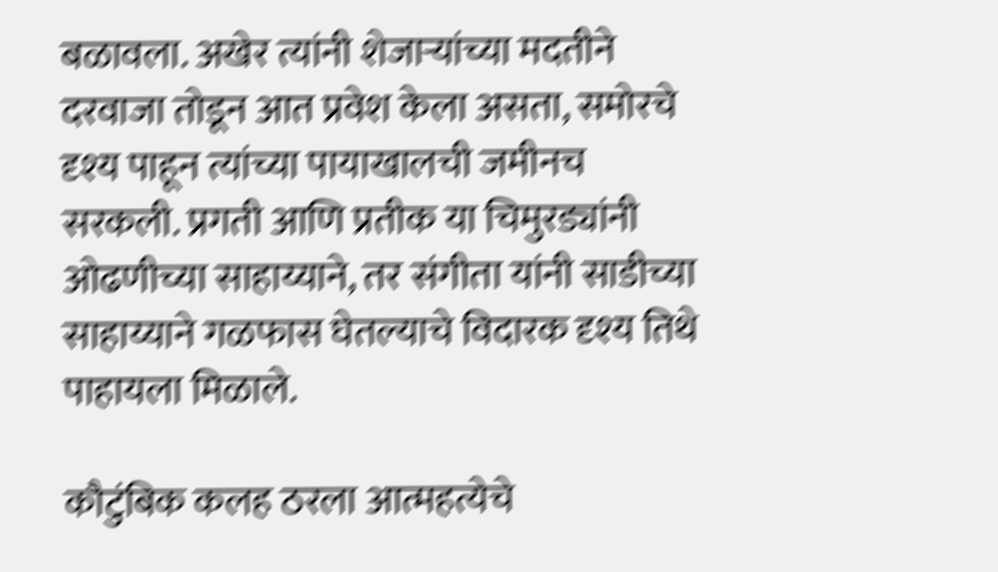बळावला. अखेर त्यांनी शेजाऱ्यांच्या मदतीने दरवाजा तोडून आत प्रवेश केला असता, समोरचे दृश्य पाहून त्यांच्या पायाखालची जमीनच सरकली. प्रगती आणि प्रतीक या चिमुरड्यांनी ओढणीच्या साहाय्याने, तर संगीता यांनी साडीच्या साहाय्याने गळफास घेतल्याचे विदारक दृश्य तिथे पाहायला मिळाले.

कौटुंबिक कलह ठरला आत्महत्येचे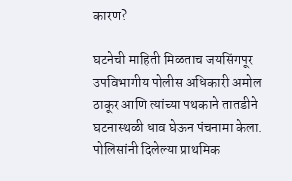कारण?

घटनेची माहिती मिळताच जयसिंगपूर उपविभागीय पोलीस अधिकारी अमोल ठाकूर आणि त्यांच्या पथकाने तातडीने घटनास्थळी धाव घेऊन पंचनामा केला. पोलिसांनी दिलेल्या प्राथमिक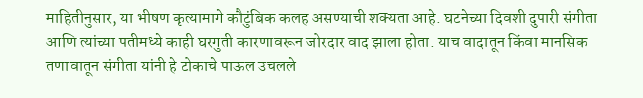माहितीनुसार, या भीषण कृत्यामागे कौटुंबिक कलह असण्याची शक्यता आहे. घटनेच्या दिवशी दुपारी संगीता आणि त्यांच्या पतीमध्ये काही घरगुती कारणावरून जोरदार वाद झाला होता. याच वादातून किंवा मानसिक तणावातून संगीता यांनी हे टोकाचे पाऊल उचलले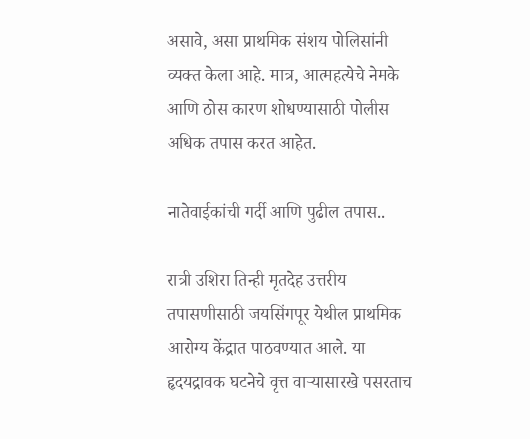असावे, असा प्राथमिक संशय पोलिसांनी व्यक्त केला आहे. मात्र, आत्महत्येचे नेमके आणि ठोस कारण शोधण्यासाठी पोलीस अधिक तपास करत आहेत.

नातेवाईकांची गर्दी आणि पुढील तपास..

रात्री उशिरा तिन्ही मृतदेह उत्तरीय तपासणीसाठी जयसिंगपूर येथील प्राथमिक आरोग्य केंद्रात पाठवण्यात आले. या हृदयद्रावक घटनेचे वृत्त वाऱ्यासारखे पसरताच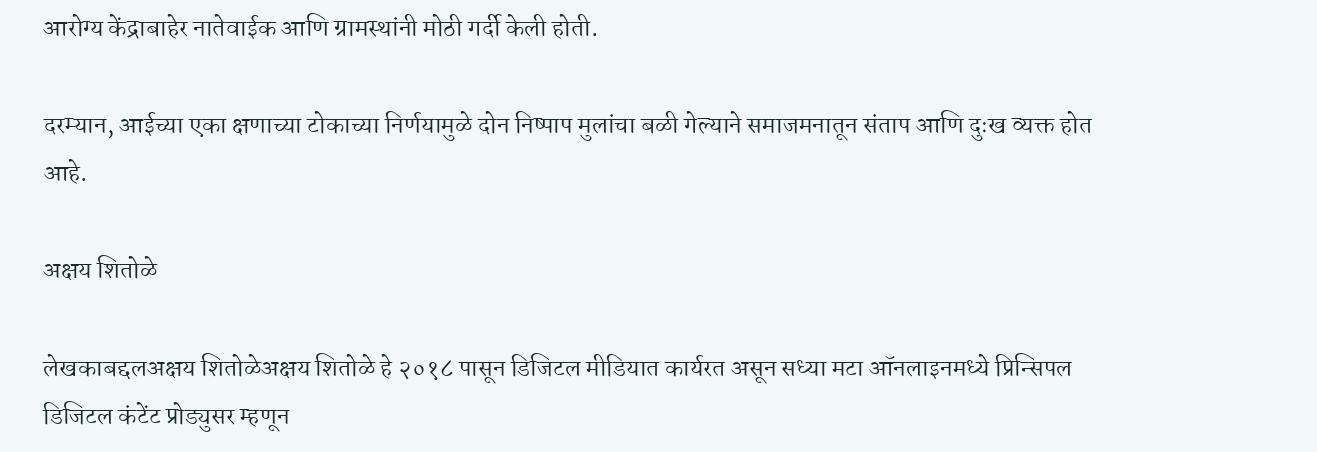आरोग्य केंद्राबाहेर नातेवाईक आणि ग्रामस्थांनी मोठी गर्दी केली होती.

दरम्यान, आईच्या एका क्षणाच्या टोकाच्या निर्णयामुळे दोन निष्पाप मुलांचा बळी गेल्याने समाजमनातून संताप आणि दुःख व्यक्त होत आहे.

अक्षय शितोळे

लेखकाबद्दलअक्षय शितोळेअक्षय शितोळे हे २०१८ पासून डिजिटल मीडियात कार्यरत असून सध्या मटा ऑनलाइनमध्ये प्रिन्सिपल डिजिटल कंटेंट प्रोड्युसर म्हणून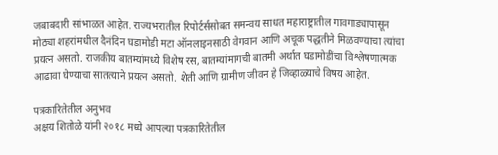जबाबदारी सांभाळत आहेत. राज्यभरातील रिपोर्टर्ससोबत समन्वय साधत महाराष्ट्रातील गावगाड्यापासून मोठ्या शहरांमधील दैनंदिन घडामोडी मटा ऑनलाइनसाठी वेगवान आणि अचूक पद्धतीने मिळवण्याचा त्यांचा प्रयत्न असतो. राजकीय बातम्यांमध्ये विशेष रस, बातम्यांमागची बातमी अर्थात घडामोडींचा विश्लेषणात्मक आढावा घेण्याचा सातत्याने प्रयत्न असतो. शेती आणि ग्रामीण जीवन हे जिव्हाळ्याचे विषय आहेत.

पत्रकारितेतील अनुभव
अक्षय शितोळे यांनी २०१८ मध्ये आपल्या पत्रकारितेतील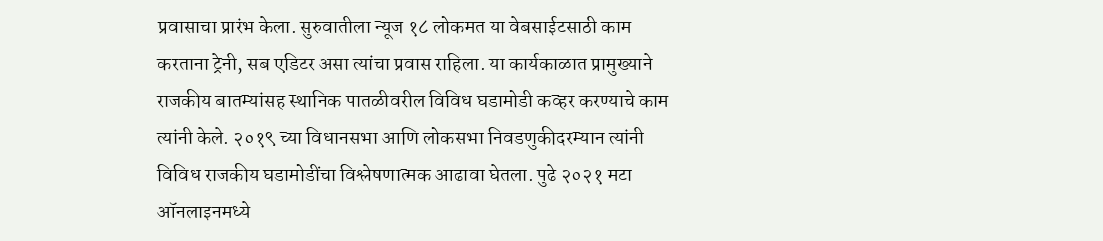प्रवासाचा प्रारंभ केला. सुरुवातीला न्यूज १८ लोकमत या वेबसाईटसाठी काम करताना ट्रेनी, सब एडिटर असा त्यांचा प्रवास राहिला. या कार्यकाळात प्रामुख्याने राजकीय बातम्यांसह स्थानिक पातळीवरील विविध घडामोडी कव्हर करण्याचे काम त्यांनी केले. २०१९ च्या विधानसभा आणि लोकसभा निवडणुकीदरम्यान त्यांनी विविध राजकीय घडामोडींचा विश्लेषणात्मक आढावा घेतला. पुढे २०२१ मटा ऑनलाइनमध्ये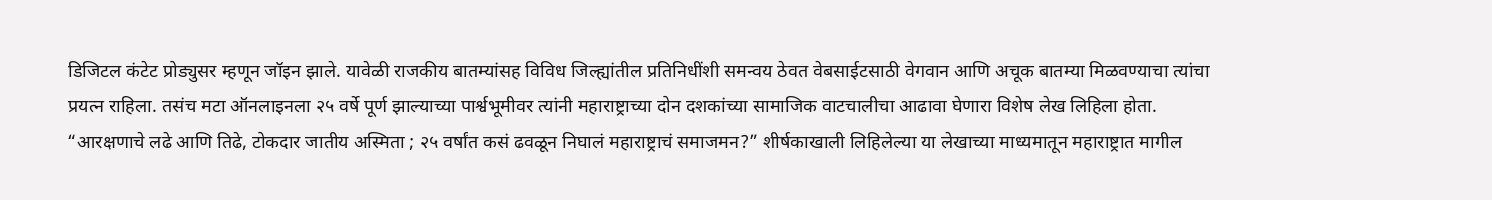डिजिटल कंटेट प्रोड्युसर म्हणून जॉइन झाले. यावेळी राजकीय बातम्यांसह विविध जिल्ह्यांतील प्रतिनिधींशी समन्वय ठेवत वेबसाईटसाठी वेगवान आणि अचूक बातम्या मिळवण्याचा त्यांचा प्रयत्न राहिला. तसंच मटा ऑनलाइनला २५ वर्षे पूर्ण झाल्याच्या पार्श्वभूमीवर त्यांनी महाराष्ट्राच्या दोन दशकांच्या सामाजिक वाटचालीचा आढावा घेणारा विशेष लेख लिहिला होता. “आरक्षणाचे लढे आणि तिढे, टोकदार जातीय अस्मिता ; २५ वर्षांत कसं ढवळून निघालं महाराष्ट्राचं समाजमन?” शीर्षकाखाली लिहिलेल्या या लेखाच्या माध्यमातून महाराष्ट्रात मागील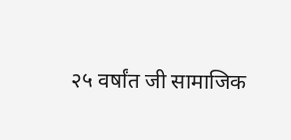२५ वर्षांत जी सामाजिक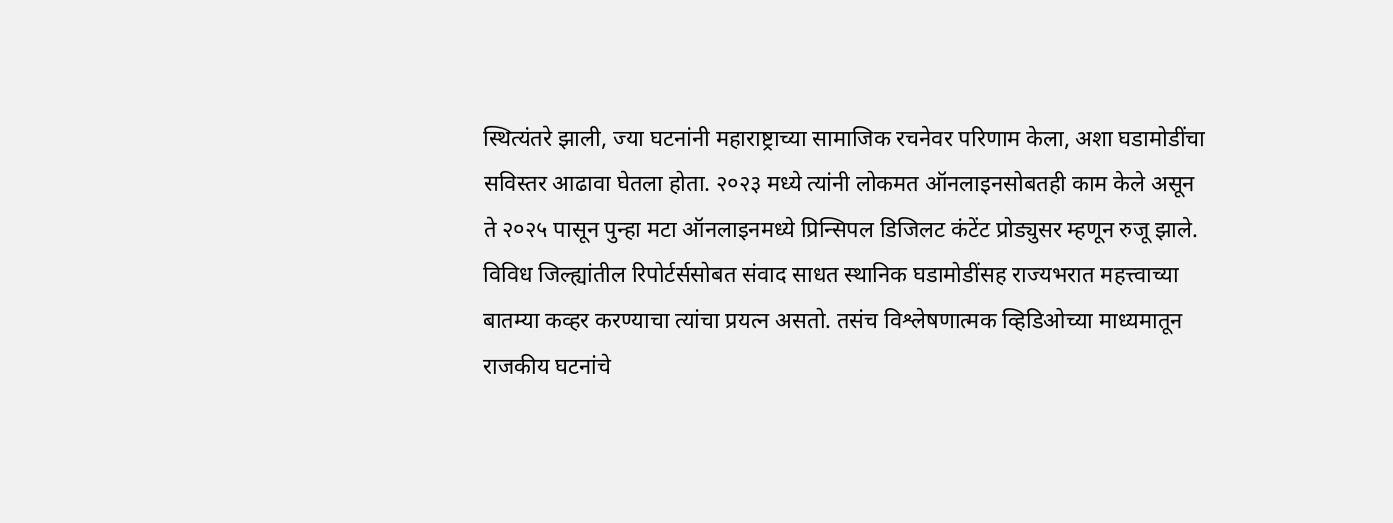स्थित्यंतरे झाली, ज्या घटनांनी महाराष्ट्राच्या सामाजिक रचनेवर परिणाम केला, अशा घडामोडींचा सविस्तर आढावा घेतला होता. २०२३ मध्ये त्यांनी लोकमत ऑनलाइनसोबतही काम केले असून ते २०२५ पासून पुन्हा मटा ऑनलाइनमध्ये प्रिन्सिपल डिजिलट कंटेंट प्रोड्युसर म्हणून रुजू झाले. विविध जिल्ह्यांतील रिपोर्टर्ससोबत संवाद साधत स्थानिक घडामोडींसह राज्यभरात महत्त्वाच्या बातम्या कव्हर करण्याचा त्यांचा प्रयत्न असतो. तसंच विश्लेषणात्मक व्हिडिओच्या माध्यमातून राजकीय घटनांचे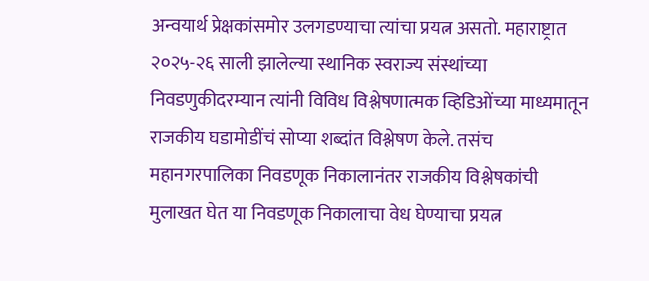अन्वयार्थ प्रेक्षकांसमोर उलगडण्याचा त्यांचा प्रयत्न असतो. महाराष्ट्रात २०२५-२६ साली झालेल्या स्थानिक स्वराज्य संस्थांच्या निवडणुकीदरम्यान त्यांनी विविध विश्लेषणात्मक व्हिडिओंच्या माध्यमातून राजकीय घडामोडींचं सोप्या शब्दांत विश्लेषण केले. तसंच महानगरपालिका निवडणूक निकालानंतर राजकीय विश्लेषकांची मुलाखत घेत या निवडणूक निकालाचा वेध घेण्याचा प्रयत्न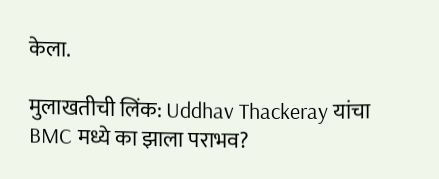केला.

मुलाखतीची लिंक: Uddhav Thackeray यांचा BMC मध्ये का झाला पराभव?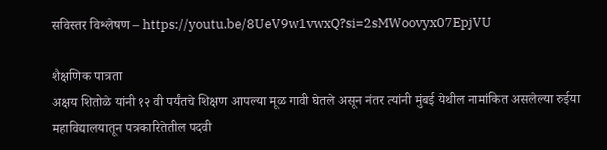सविस्तर विश्लेषण – https://youtu.be/8UeV9w1vwxQ?si=2sMWoovyx07EpjVU

शैक्षणिक पात्रता
अक्षय शितोळे यांनी १२ वी पर्यंतचे शिक्षण आपल्या मूळ गावी घेतले असून नंतर त्यांनी मुंबई येथील नामांकित असलेल्या रुईया महाविद्यालयातून पत्रकारितेतील पदवी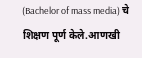(Bachelor of mass media) चे शिक्षण पूर्ण केले.आणखी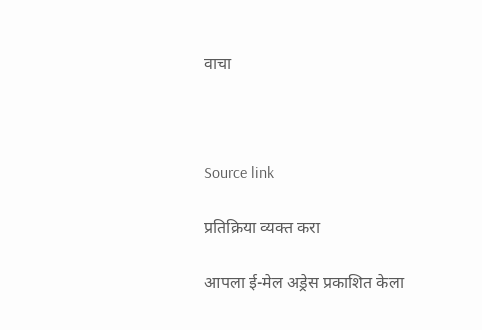वाचा



Source link

प्रतिक्रिया व्यक्त करा

आपला ई-मेल अड्रेस प्रकाशित केला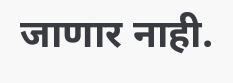जाणार नाही.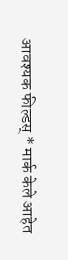आवश्यक फील्डस् * मार्क केले आहेत